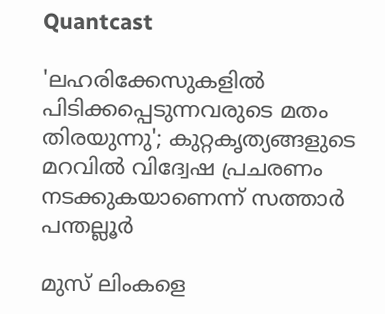Quantcast

'ലഹരിക്കേസുകളില്‍ പിടിക്കപ്പെടുന്നവരുടെ മതം തിരയുന്നു'; കുറ്റകൃത്യങ്ങളുടെ മറവിൽ വിദ്വേഷ പ്രചരണം നടക്കുകയാണെന്ന് സത്താര്‍ പന്തല്ലൂര്‍

മുസ് ലിംകളെ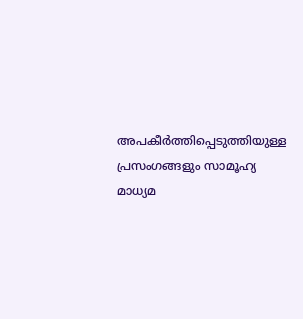അപകീര്‍ത്തിപ്പെടുത്തിയുള്ള പ്രസംഗങ്ങളും സാമൂഹ്യ മാധ്യമ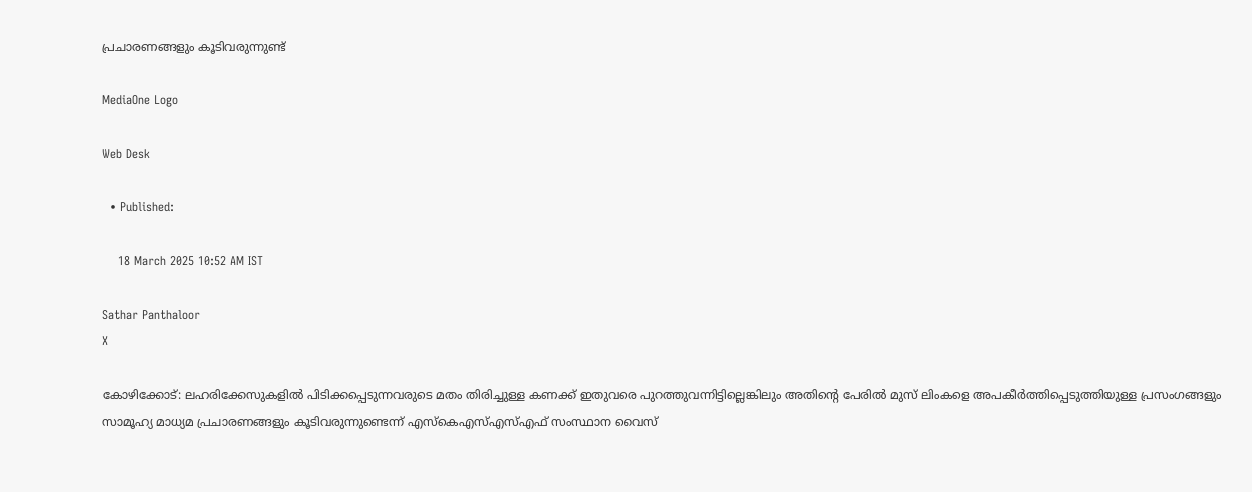പ്രചാരണങ്ങളും കൂടിവരുന്നുണ്ട്

MediaOne Logo

Web Desk

  • Published:

    18 March 2025 10:52 AM IST

Sathar Panthaloor
X

കോഴിക്കോട്: ലഹരിക്കേസുകളില്‍ പിടിക്കപ്പെടുന്നവരുടെ മതം തിരിച്ചുള്ള കണക്ക് ഇതുവരെ പുറത്തുവന്നിട്ടില്ലെങ്കിലും അതിൻ്റെ പേരിൽ മുസ് ലിംകളെ അപകീര്‍ത്തിപ്പെടുത്തിയുള്ള പ്രസംഗങ്ങളും സാമൂഹ്യ മാധ്യമ പ്രചാരണങ്ങളും കൂടിവരുന്നുണ്ടെന്ന് എസ്കെഎസ്എസ്എഫ് സംസ്ഥാന വൈസ്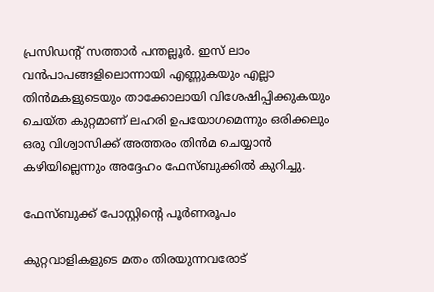പ്രസിഡന്‍റ് സത്താര്‍ പന്തല്ലൂര്‍. ഇസ് ലാം വന്‍പാപങ്ങളിലൊന്നായി എണ്ണുകയും എല്ലാ തിന്‍മകളുടെയും താക്കോലായി വിശേഷിപ്പിക്കുകയും ചെയ്ത കുറ്റമാണ് ലഹരി ഉപയോഗമെന്നും ഒരിക്കലും ഒരു വിശ്വാസിക്ക് അത്തരം തിന്‍മ ചെയ്യാന്‍ കഴിയില്ലെന്നും അദ്ദേഹം ഫേസ്ബുക്കിൽ കുറിച്ചു.

ഫേസ്ബുക്ക് പോസ്റ്റിന്‍റെ പൂര്‍ണരൂപം

കുറ്റവാളികളുടെ മതം തിരയുന്നവരോട്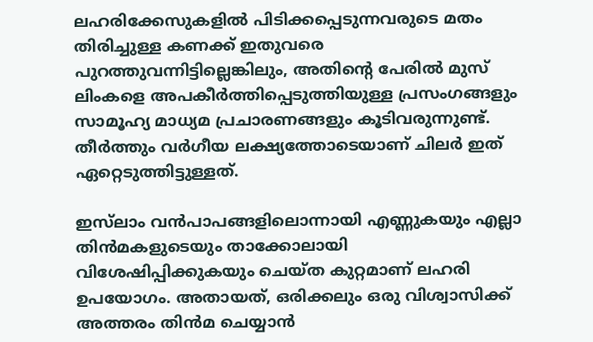ലഹരിക്കേസുകളില്‍ പിടിക്കപ്പെടുന്നവരുടെ മതം തിരിച്ചുള്ള കണക്ക് ഇതുവരെ പുറത്തുവന്നിട്ടില്ലെങ്കിലും, അതിൻ്റെ പേരിൽ മുസ് ലിംകളെ അപകീര്‍ത്തിപ്പെടുത്തിയുള്ള പ്രസംഗങ്ങളും സാമൂഹ്യ മാധ്യമ പ്രചാരണങ്ങളും കൂടിവരുന്നുണ്ട്. തീർത്തും വര്‍ഗീയ ലക്ഷ്യത്തോടെയാണ് ചിലർ ഇത് ഏറ്റെടുത്തിട്ടുള്ളത്.

ഇസ്‍ലാം വന്‍പാപങ്ങളിലൊന്നായി എണ്ണുകയും എല്ലാ തിന്‍മകളുടെയും താക്കോലായി വിശേഷിപ്പിക്കുകയും ചെയ്ത കുറ്റമാണ് ലഹരി ഉപയോഗം. അതായത്, ഒരിക്കലും ഒരു വിശ്വാസിക്ക് അത്തരം തിന്‍മ ചെയ്യാന്‍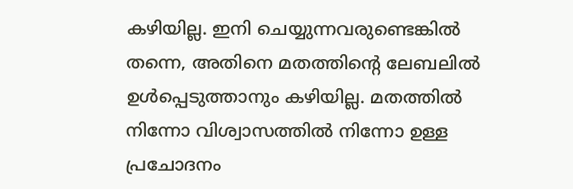കഴിയില്ല. ഇനി ചെയ്യുന്നവരുണ്ടെങ്കില്‍ തന്നെ, അതിനെ മതത്തിന്‍റെ ലേബലില്‍ ഉള്‍പ്പെടുത്താനും കഴിയില്ല. മതത്തിൽ നിന്നോ വിശ്വാസത്തിൽ നിന്നോ ഉള്ള പ്രചോദനം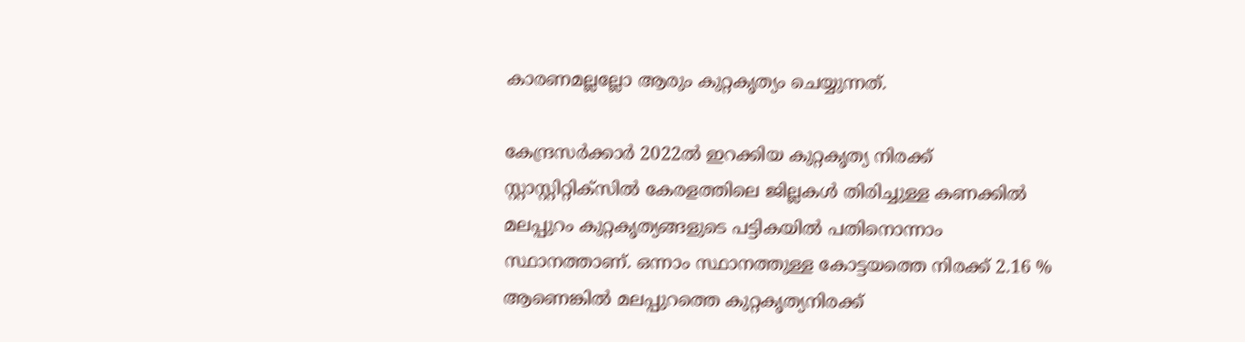കാരണമല്ലല്ലോ ആരും കുറ്റകൃത്യം ചെയ്യുന്നത്.

കേന്ദ്രസര്‍ക്കാര്‍ 2022ല്‍ ഇറക്കിയ കുറ്റകൃത്യ നിരക്ക് സ്റ്റാസ്റ്റിറ്റിക്‌സില്‍ കേരളത്തിലെ ജില്ലകള്‍ തിരിച്ചുള്ള കണക്കില്‍ മലപ്പുറം കുറ്റകൃത്യങ്ങളുടെ പട്ടികയില്‍ പതിനൊന്നാം സ്ഥാനത്താണ്. ഒന്നാം സ്ഥാനത്തുള്ള കോട്ടയത്തെ നിരക്ക് 2.16 % ആണെങ്കില്‍ മലപ്പുറത്തെ കുറ്റകൃത്യനിരക്ക്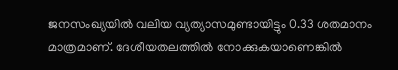ജനസംഖ്യയിൽ വലിയ വ്യത്യാസമുണ്ടായിട്ടും 0.33 ശതമാനം മാത്രമാണ്. ദേശീയതലത്തില്‍ നോക്കുകയാണെങ്കില്‍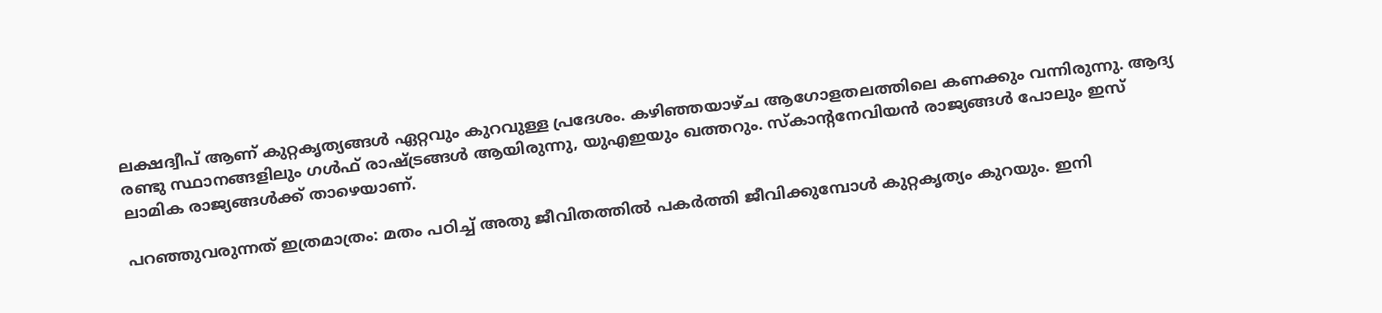ലക്ഷദ്വീപ് ആണ് കുറ്റകൃത്യങ്ങള്‍ ഏറ്റവും കുറവുള്ള പ്രദേശം. കഴിഞ്ഞയാഴ്ച ആഗോളതലത്തിലെ കണക്കും വന്നിരുന്നു. ആദ്യ രണ്ടു സ്ഥാനങ്ങളിലും ഗള്‍ഫ് രാഷ്ട്രങ്ങള്‍ ആയിരുന്നു, യുഎഇയും ഖത്തറും. സ്‌കാന്റനേവിയന്‍ രാജ്യങ്ങള്‍ പോലും ഇസ് ലാമിക രാജ്യങ്ങള്‍ക്ക് താഴെയാണ്.

പറഞ്ഞുവരുന്നത് ഇത്രമാത്രം: മതം പഠിച്ച് അതു ജീവിതത്തില്‍ പകര്‍ത്തി ജീവിക്കുമ്പോള്‍ കുറ്റകൃത്യം കുറയും. ഇനി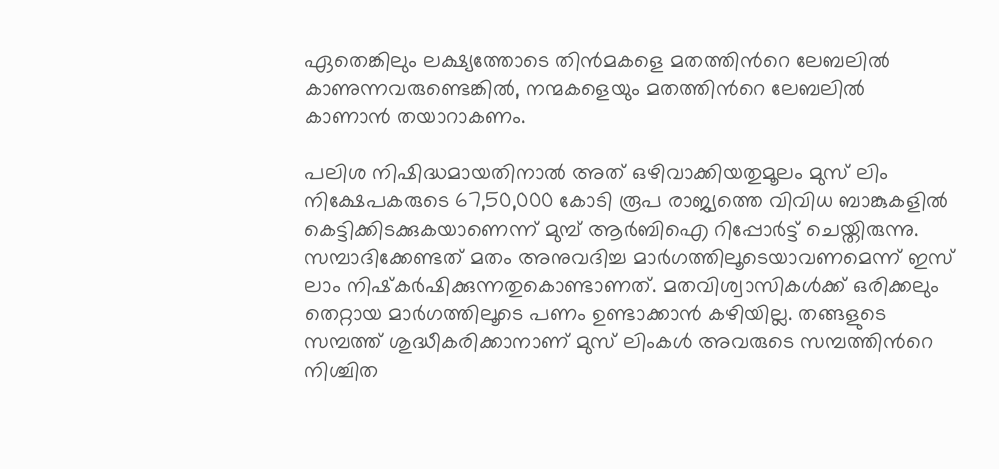ഏതെങ്കിലും ലക്ഷ്യത്തോടെ തിന്‍മകളെ മതത്തിന്‍റെ ലേബലില്‍ കാണുന്നവരുണ്ടെങ്കില്‍, നന്മകളെയും മതത്തിന്‍റെ ലേബലില്‍ കാണാന്‍ തയാറാകണം.

പലിശ നിഷിദ്ധമായതിനാല്‍ അത് ഒഴിവാക്കിയതുമൂലം മുസ് ലിം നിക്ഷേപകരുടെ 67,50,000 കോടി രൂപ രാജ്യത്തെ വിവിധ ബാങ്കുകളില്‍ കെട്ടിക്കിടക്കുകയാണെന്ന് മുമ്പ് ആര്‍ബിഐ റിപ്പോര്‍ട്ട്‌ ചെയ്തിരുന്നു. സമ്പാദിക്കേണ്ടത് മതം അനുവദിച്ച മാർഗത്തിലൂടെയാവണമെന്ന് ഇസ് ലാം നിഷ്‌കര്‍ഷിക്കുന്നതുകൊണ്ടാണത്. മതവിശ്വാസികള്‍ക്ക് ഒരിക്കലും തെറ്റായ മാർഗത്തിലൂടെ പണം ഉണ്ടാക്കാന്‍ കഴിയില്ല. തങ്ങളുടെ സമ്പത്ത് ശുദ്ധീകരിക്കാനാണ് മുസ് ലിംകള്‍ അവരുടെ സമ്പത്തിന്‍റെ നിശ്ചിത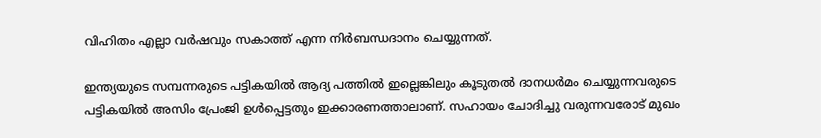വിഹിതം എല്ലാ വർഷവും സകാത്ത് എന്ന നിര്‍ബന്ധദാനം ചെയ്യുന്നത്.

ഇന്ത്യയുടെ സമ്പന്നരുടെ പട്ടികയില്‍ ആദ്യ പത്തില്‍ ഇല്ലെങ്കിലും കൂടുതല്‍ ദാനധര്‍മം ചെയ്യുന്നവരുടെ പട്ടികയില്‍ അസിം പ്രേംജി ഉള്‍പ്പെട്ടതും ഇക്കാരണത്താലാണ്. സഹായം ചോദിച്ചു വരുന്നവരോട് മുഖം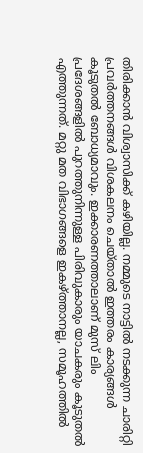തിരിക്കാൻ വിശ്വാസിക്ക് കഴിയില്ല. നമ്മുടെ നാട്ടിൽ നടക്കുന്ന ചാരിറ്റി പ്രവർത്തനങ്ങൾ വിശകലനം ചെയ്താൽ ഇത്തരം കാര്യങ്ങൾ കൂടുതൽ ബോധ്യമാവും. ഇക്കാരണത്താലാണ് മുസ് ലിം പ്രദേശങ്ങളില്‍ പുറത്തുനിന്നുള്ള പിരിവുകാരും യാചകരും കൂടുതല്‍ എത്തുന്നത്. മറ്റു മത വിഭാഗങ്ങളെ ഇകഴ്ത്താനല്ല, സമൂഹത്തിൽ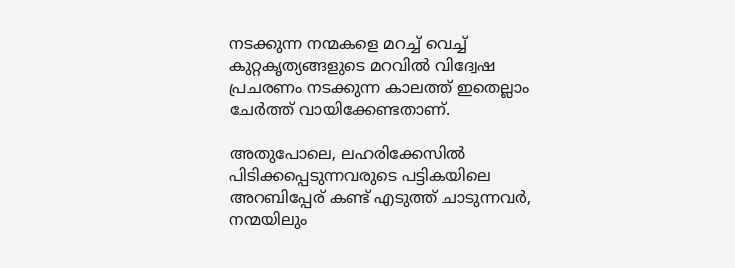നടക്കുന്ന നന്മകളെ മറച്ച് വെച്ച് കുറ്റകൃത്യങ്ങളുടെ മറവിൽ വിദ്വേഷ പ്രചരണം നടക്കുന്ന കാലത്ത് ഇതെല്ലാം ചേർത്ത് വായിക്കേണ്ടതാണ്.

അതുപോലെ, ലഹരിക്കേസില്‍ പിടിക്കപ്പെടുന്നവരുടെ പട്ടികയിലെ അറബിപ്പേര് കണ്ട് എടുത്ത് ചാടുന്നവര്‍, നന്മയിലും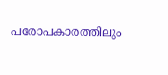പരോപകാരത്തിലും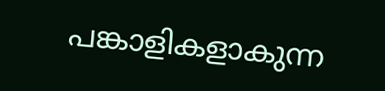പങ്കാളികളാകുന്ന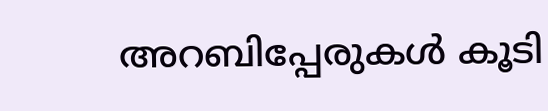അറബിപ്പേരുകൾ കൂടി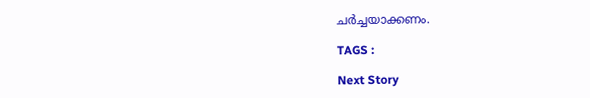ചര്‍ച്ചയാക്കണം.

TAGS :

Next Story